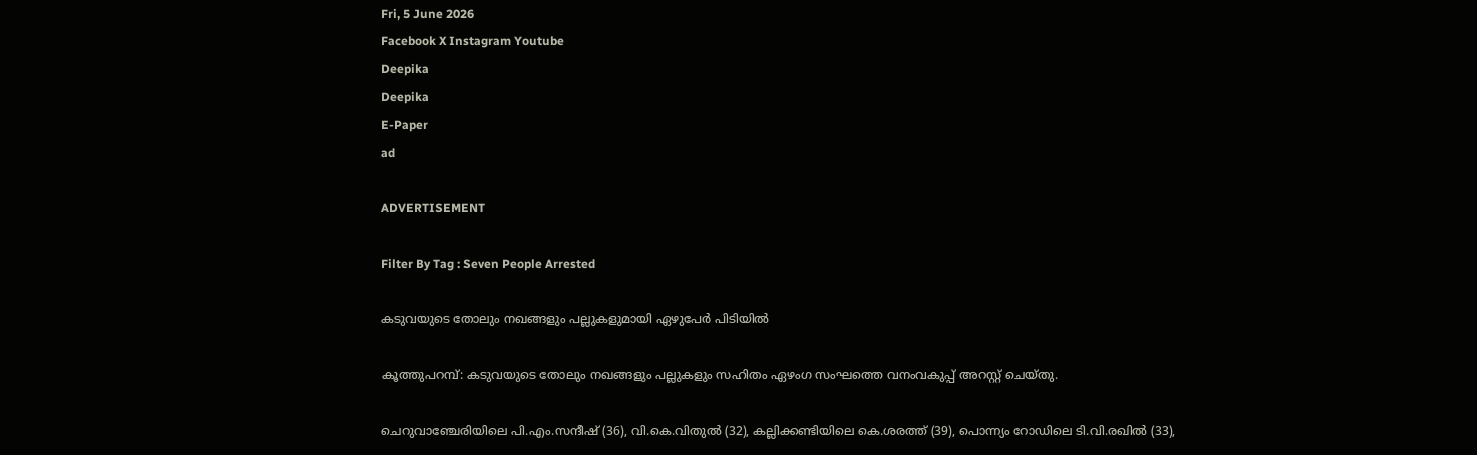Fri, 5 June 2026
Facebook X Instagram Youtube
Deepika
Deepika
E-Paper
ad

ADVERTISEMENT

Filter By Tag : Seven People Arrested

കടുവയുടെ തോലും നഖങ്ങളും പല്ലുകളുമായി ഏഴുപേർ പിടിയിൽ

കൂത്തുപറമ്പ്: കടുവയുടെ തോലും നഖങ്ങളും പല്ലുകളും സഹിതം ഏഴംഗ സംഘത്തെ വനംവകുപ്പ് അറസ്റ്റ് ചെയ്തു.

ചെറുവാഞ്ചേരിയിലെ പി.എം.സന്ദീഷ് (36), വി.കെ.വിതുൽ (32), കല്ലിക്കണ്ടിയിലെ കെ.ശരത്ത് (39), പൊന്ന്യം റോഡിലെ ടി.വി.രഖിൽ (33),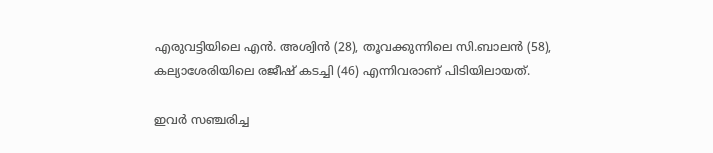എരുവട്ടിയിലെ എൻ. അശ്വിൻ (28), തൂവക്കുന്നിലെ സി.ബാലൻ (58), കല്യാശേരിയിലെ രജീഷ് കടച്ചി (46) എന്നിവരാണ് പിടിയിലായത്.

ഇവർ സഞ്ചരിച്ച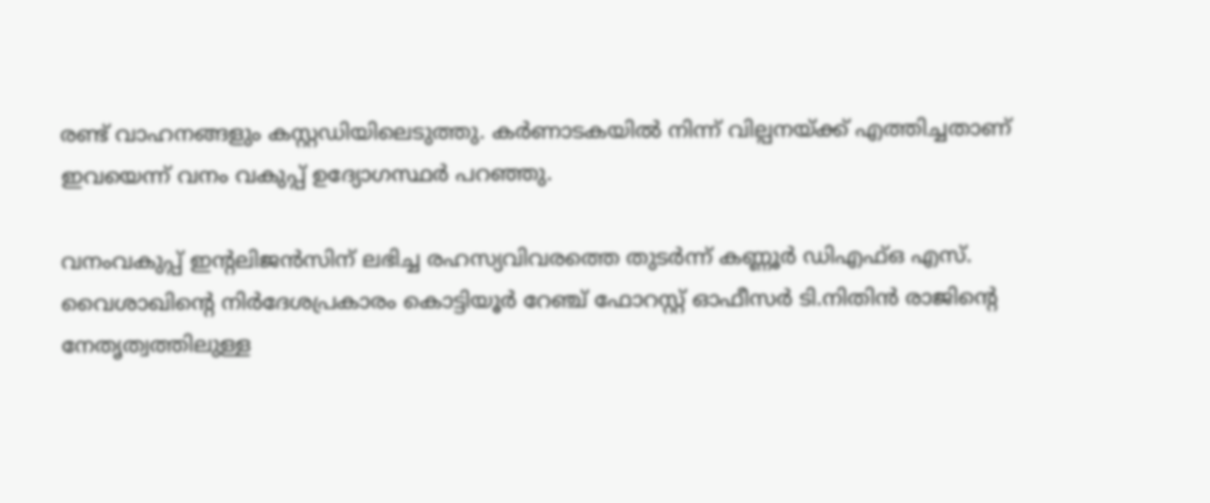രണ്ട് വാഹനങ്ങളും കസ്റ്റഡിയിലെടുത്തു. കർണാടകയിൽ നിന്ന് വില്പനയ്ക്ക് എത്തിച്ചതാണ് ഇവയെന്ന് വനം വകുപ്പ് ഉദ്യോഗസ്ഥർ പറഞ്ഞു.

വനംവകുപ്പ് ഇന്‍റലിജൻസിന് ലഭിച്ച രഹസ്യവിവരത്തെ തുടർന്ന് കണ്ണൂർ ഡിഎഫ്ഒ എസ്. വൈശാഖിന്‍റെ നിർദേശപ്രകാരം കൊട്ടിയൂർ റേഞ്ച് ഫോറസ്റ്റ് ഓഫീസർ ടി.നിതിൻ രാജിന്‍റെ നേതൃത്വത്തിലുള്ള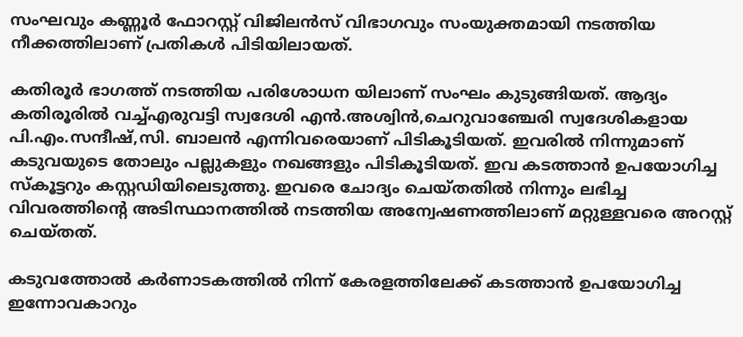സംഘവും കണ്ണൂർ ഫോറസ്റ്റ് വിജിലൻസ് വിഭാഗവും സംയുക്തമായി നടത്തിയ നീക്കത്തിലാണ് പ്രതികൾ പിടിയിലായത്.

കതിരൂർ ഭാഗത്ത് നടത്തിയ പരിശോധന യിലാണ് സംഘം കുടുങ്ങിയത്. ആദ്യം കതിരൂരിൽ വച്ച്എരുവട്ടി സ്വദേശി എൻ.അശ്വിൻ,ചെറുവാഞ്ചേരി സ്വദേശികളായ പി.എം.സന്ദീഷ്,സി. ബാലൻ എന്നിവരെയാണ് പിടികൂടിയത്. ഇവരിൽ നിന്നുമാണ് കടുവയുടെ തോലും പല്ലുകളും നഖങ്ങളും പിടികൂടിയത്. ഇവ കടത്താൻ ഉപയോഗിച്ച സ്കൂട്ടറും കസ്റ്റഡിയിലെടുത്തു. ഇവരെ ചോദ്യം ചെയ്തതിൽ നിന്നും ലഭിച്ച വിവരത്തിന്‍റെ അടിസ്ഥാനത്തിൽ നടത്തിയ അന്വേഷണത്തിലാണ് മറ്റുള്ളവരെ അറസ്റ്റ് ചെയ്തത്.

കടുവത്തോൽ കർണാടകത്തിൽ നിന്ന് കേരളത്തിലേക്ക് കടത്താൻ ഉപയോഗിച്ച ഇന്നോവകാറും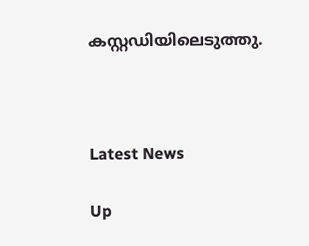കസ്റ്റഡിയിലെടുത്തു.



Latest News

Up